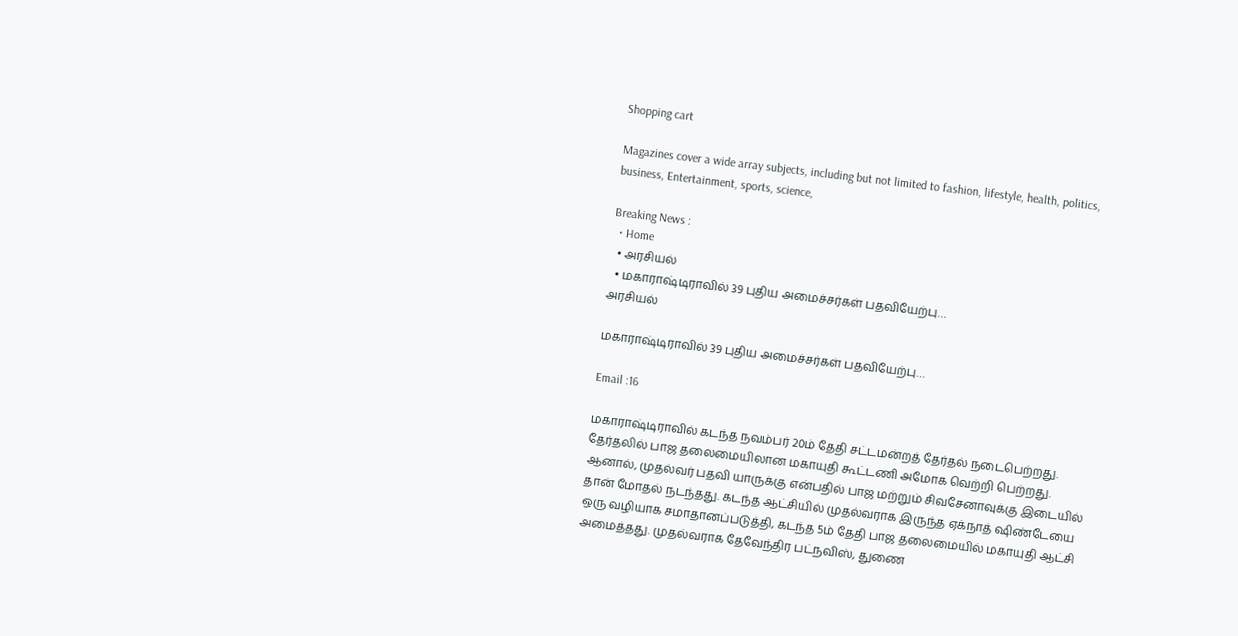Shopping cart

Magazines cover a wide array subjects, including but not limited to fashion, lifestyle, health, politics, business, Entertainment, sports, science,

Breaking News :
  • Home
  • அரசியல்
  • மகாராஷ்டிராவில் 39 புதிய அமைச்சர்கள் பதவியேற்பு…
அரசியல்

மகாராஷ்டிராவில் 39 புதிய அமைச்சர்கள் பதவியேற்பு…

Email :16

மகாராஷ்டிராவில் கடந்த நவம்பர் 20ம் தேதி சட்டமன்றத் தேர்தல் நடைபெற்றது. தேர்தலில் பாஜ தலைமையிலான மகாயுதி கூட்டணி அமோக வெற்றி பெற்றது. ஆனால், முதல்வர் பதவி யாருக்கு என்பதில் பாஜ மற்றும் சிவசேனாவுக்கு இடையில் தான் மோதல் நடந்தது. கடந்த ஆட்சியில் முதல்வராக இருந்த ஏக்நாத் ஷிண்டேயை ஒரு வழியாக சமாதானப்படுத்தி, கடந்த 5ம் தேதி பாஜ தலைமையில் மகாயுதி ஆட்சி அமைத்தது. முதல்வராக தேவேந்திர பட்நவிஸ், துணை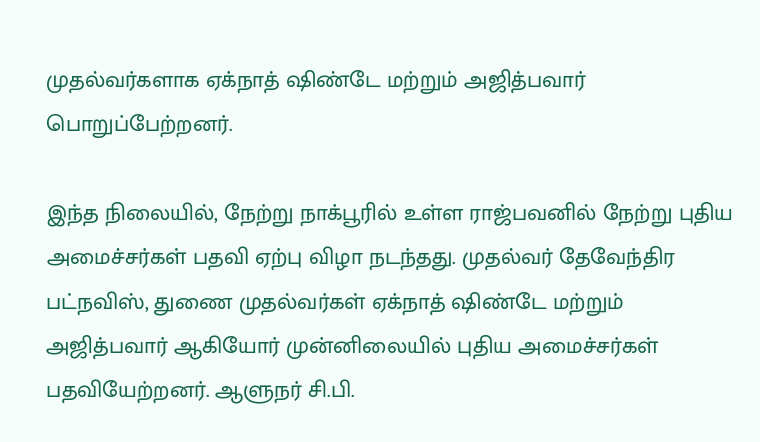முதல்வர்களாக ஏக்நாத் ஷிண்டே மற்றும் அஜித்பவார் பொறுப்பேற்றனர்.

இந்த நிலையில், நேற்று நாக்பூரில் உள்ள ராஜ்பவனில் நேற்று புதிய அமைச்சர்கள் பதவி ஏற்பு விழா நடந்தது. முதல்வர் தேவேந்திர பட்நவிஸ், துணை முதல்வர்கள் ஏக்நாத் ஷிண்டே மற்றும் அஜித்பவார் ஆகியோர் முன்னிலையில் புதிய அமைச்சர்கள் பதவியேற்றனர். ஆளுநர் சி.பி.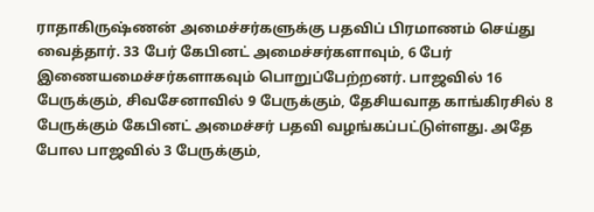ராதாகிருஷ்ணன் அமைச்சர்களுக்கு பதவிப் பிரமாணம் செய்து வைத்தார். 33 பேர் கேபினட் அமைச்சர்களாவும், 6 பேர் இணையமைச்சர்களாகவும் பொறுப்பேற்றனர். பாஜவில் 16 பேருக்கும், சிவசேனாவில் 9 பேருக்கும், தேசியவாத காங்கிரசில் 8 பேருக்கும் கேபினட் அமைச்சர் பதவி வழங்கப்பட்டுள்ளது. அதே போல பாஜவில் 3 பேருக்கும்,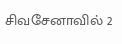சிவசேனாவில் 2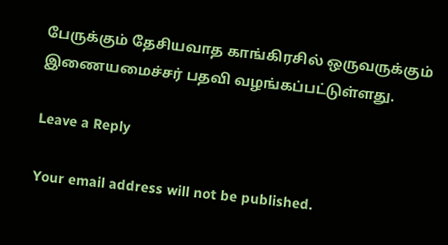பேருக்கும் தேசியவாத காங்கிரசில் ஒருவருக்கும் இணையமைச்சர் பதவி வழங்கப்பட்டுள்ளது.

Leave a Reply

Your email address will not be published.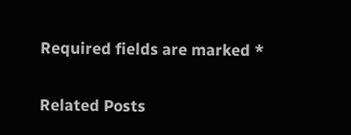Required fields are marked *

Related Posts